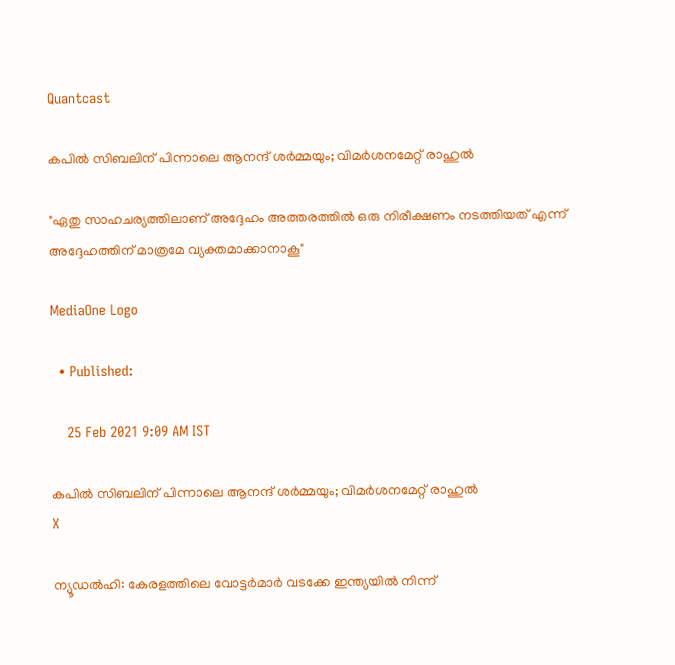Quantcast

കപിൽ സിബലിന് പിന്നാലെ ആനന്ദ് ശർമ്മയും; വിമർശനമേറ്റ് രാഹുൽ

"ഏതു സാഹചര്യത്തിലാണ് അദ്ദേഹം അത്തരത്തിൽ ഒരു നിരീക്ഷണം നടത്തിയത് എന്ന് അദ്ദേഹത്തിന് മാത്രമേ വ്യക്തമാക്കാനാകൂ"

MediaOne Logo

  • Published:

    25 Feb 2021 9:09 AM IST

കപിൽ സിബലിന് പിന്നാലെ ആനന്ദ് ശർമ്മയും; വിമർശനമേറ്റ് രാഹുൽ
X

ന്യൂഡൽഹി: കേരളത്തിലെ വോട്ടർമാർ വടക്കേ ഇന്ത്യയിൽ നിന്ന്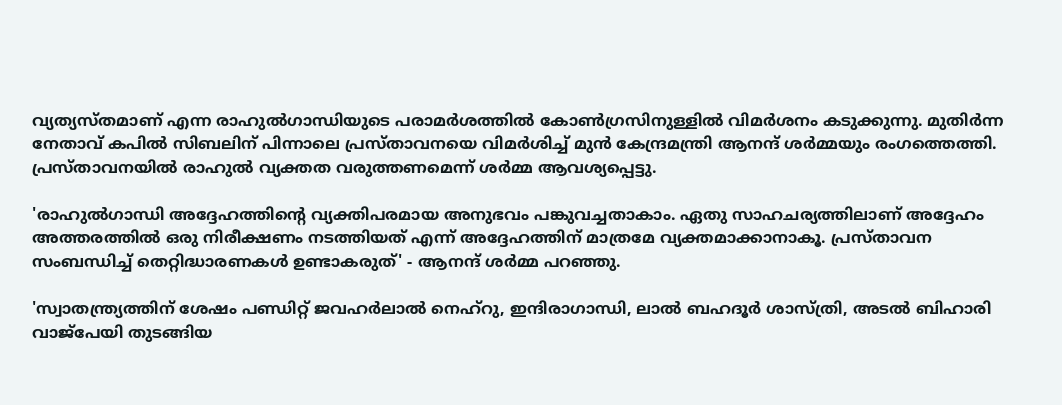വ്യത്യസ്തമാണ് എന്ന രാഹുൽഗാന്ധിയുടെ പരാമർശത്തിൽ കോൺഗ്രസിനുള്ളിൽ വിമർശനം കടുക്കുന്നു. മുതിർന്ന നേതാവ് കപിൽ സിബലിന് പിന്നാലെ പ്രസ്താവനയെ വിമർശിച്ച് മുൻ കേന്ദ്രമന്ത്രി ആനന്ദ് ശർമ്മയും രംഗത്തെത്തി. പ്രസ്താവനയിൽ രാഹുൽ വ്യക്തത വരുത്തണമെന്ന് ശർമ്മ ആവശ്യപ്പെട്ടു.

'രാഹുൽഗാന്ധി അദ്ദേഹത്തിന്റെ വ്യക്തിപരമായ അനുഭവം പങ്കുവച്ചതാകാം. ഏതു സാഹചര്യത്തിലാണ് അദ്ദേഹം അത്തരത്തിൽ ഒരു നിരീക്ഷണം നടത്തിയത് എന്ന് അദ്ദേഹത്തിന് മാത്രമേ വ്യക്തമാക്കാനാകൂ. പ്രസ്താവന സംബന്ധിച്ച് തെറ്റിദ്ധാരണകൾ ഉണ്ടാകരുത്' - ആനന്ദ് ശർമ്മ പറഞ്ഞു.

'സ്വാതന്ത്ര്യത്തിന് ശേഷം പണ്ഡിറ്റ് ജവഹർലാൽ നെഹ്‌റു, ഇന്ദിരാഗാന്ധി, ലാൽ ബഹദൂർ ശാസ്ത്രി, അടൽ ബിഹാരി വാജ്‌പേയി തുടങ്ങിയ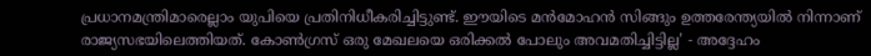പ്രധാനമന്ത്രിമാരെല്ലാം യുപിയെ പ്രതിനിധീകരിച്ചിട്ടുണ്ട്. ഈയിടെ മൻമോഹൻ സിങ്ങും ഉത്തരേന്ത്യയിൽ നിന്നാണ് രാജ്യസഭയിലെത്തിയത്. കോൺഗ്രസ് ഒരു മേഖലയെ ഒരിക്കൽ പോലും അവമതിച്ചിട്ടില്ല' - അദ്ദേഹം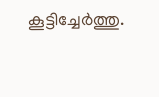കൂട്ടിച്ചേർത്തു.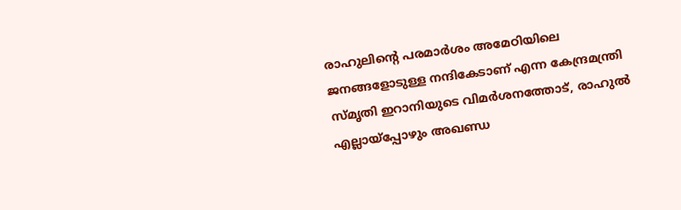രാഹുലിന്റെ പരമാർശം അമേഠിയിലെ ജനങ്ങളോടുള്ള നന്ദികേടാണ് എന്ന കേന്ദ്രമന്ത്രി സ്മൃതി ഇറാനിയുടെ വിമർശനത്തോട്, രാഹുൽ എല്ലായ്‌പ്പോഴും അഖണ്ഡ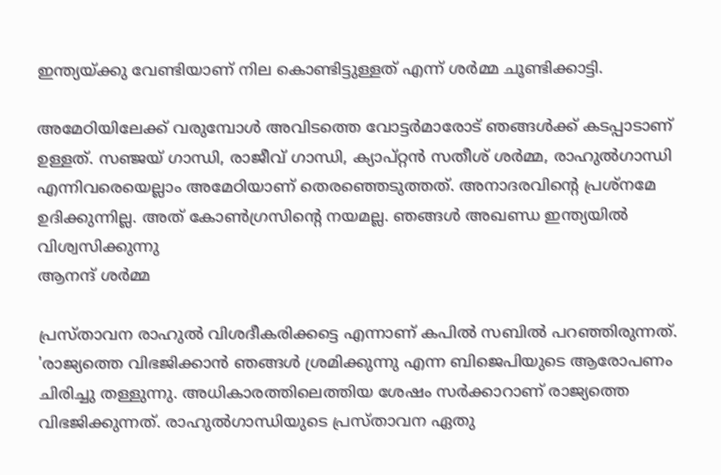ഇന്ത്യയ്ക്കു വേണ്ടിയാണ് നില കൊണ്ടിട്ടുള്ളത് എന്ന് ശർമ്മ ചൂണ്ടിക്കാട്ടി.

അമേഠിയിലേക്ക് വരുമ്പോൾ അവിടത്തെ വോട്ടർമാരോട് ഞങ്ങൾക്ക് കടപ്പാടാണ് ഉള്ളത്. സഞ്ജയ് ഗാന്ധി, രാജീവ് ഗാന്ധി, ക്യാപ്റ്റൻ സതീശ് ശർമ്മ, രാഹുൽഗാന്ധി എന്നിവരെയെല്ലാം അമേഠിയാണ് തെരഞ്ഞെടുത്തത്. അനാദരവിന്റെ പ്രശ്‌നമേ ഉദിക്കുന്നില്ല. അത് കോൺഗ്രസിന്റെ നയമല്ല. ഞങ്ങൾ അഖണ്ഡ ഇന്ത്യയിൽ വിശ്വസിക്കുന്നു
ആനന്ദ് ശർമ്മ

പ്രസ്താവന രാഹുൽ വിശദീകരിക്കട്ടെ എന്നാണ് കപിൽ സബിൽ പറഞ്ഞിരുന്നത്. 'രാജ്യത്തെ വിഭജിക്കാൻ ഞങ്ങൾ ശ്രമിക്കുന്നു എന്ന ബിജെപിയുടെ ആരോപണം ചിരിച്ചു തള്ളുന്നു. അധികാരത്തിലെത്തിയ ശേഷം സർക്കാറാണ് രാജ്യത്തെ വിഭജിക്കുന്നത്. രാഹുൽഗാന്ധിയുടെ പ്രസ്താവന ഏതു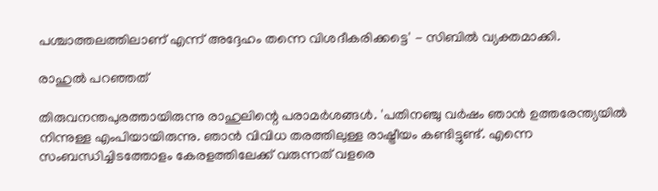പശ്ചാത്തലത്തിലാണ് എന്ന് അദ്ദേഹം തന്നെ വിശദീകരിക്കട്ടെ' - സിബിൽ വ്യക്തമാക്കി.

രാഹുൽ പറഞ്ഞത്

തിരുവനന്തപുരത്തായിരുന്നു രാഹുലിന്റെ പരാമർശങ്ങൾ. 'പതിനഞ്ചു വർഷം ഞാൻ ഉത്തരേന്ത്യയിൽ നിന്നുള്ള എംപിയായിരുന്നു. ഞാൻ വിവിധ തരത്തിലുള്ള രാഷ്ട്രീയം കണ്ടിട്ടുണ്ട്. എന്നെ സംബന്ധിച്ചിടത്തോളം കേരളത്തിലേക്ക് വരുന്നത് വളരെ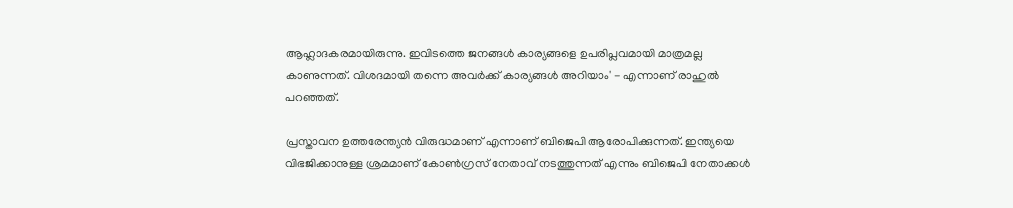ആഹ്ലാദകരമായിരുന്നു. ഇവിടത്തെ ജനങ്ങൾ കാര്യങ്ങളെ ഉപരിപ്ലവമായി മാത്രമല്ല കാണുന്നത്. വിശദമായി തന്നെ അവർക്ക് കാര്യങ്ങൾ അറിയാം' - എന്നാണ് രാഹുൽ പറഞ്ഞത്.

പ്രസ്താവന ഉത്തരേന്ത്യൻ വിരുദ്ധമാണ് എന്നാണ് ബിജെപി ആരോപിക്കുന്നത്. ഇന്ത്യയെ വിഭജിക്കാനുള്ള ശ്രമമാണ് കോൺഗ്രസ് നേതാവ് നടത്തുന്നത് എന്നും ബിജെപി നേതാക്കൾ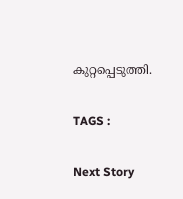കുറ്റപ്പെടുത്തി.

TAGS :

Next Story